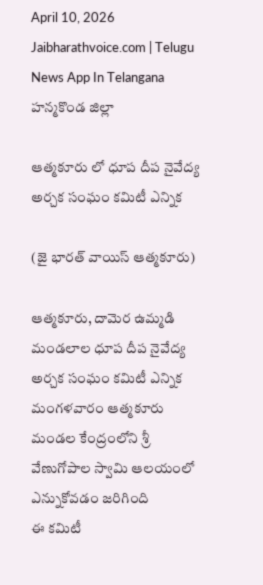April 10, 2026
Jaibharathvoice.com | Telugu News App In Telangana
హన్మకొండ జిల్లా

ఆత్మకూరు లో ధూప దీప నైవేద్య అర్చక సంఘం కమిటీ ఎన్నిక

(జై భారత్ వాయిస్ ఆత్మకూరు)

ఆత్మకూరు, దామెర ఉమ్మడి మండలాల ధూప దీప నైవేద్య అర్చక సంఘం కమిటీ ఎన్నిక మంగళవారం ఆత్మకూరు మండల కేంద్రంలోని శ్రీ వేణుగోపాల స్వామి ఆలయంలో ఎన్నుకోవడం జరిగింది
ఈ కమిటీ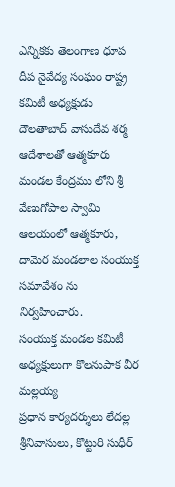ఎన్నికకు తెలంగాణ ధూప దీప నైవేద్య సంఘం రాష్ట్ర కమిటీ అధ్యక్షుడు దౌలతాబాద్ వాసుదేవ శర్మ ఆదేశాలతో ఆత్మకూరు మండల కేంద్రము లోని శ్రీ వేణుగోపాల స్వామి ఆలయంలో ఆత్మకూరు, దామెర మండలాల సంయుక్త సమావేశం ను నిర్వహించారు.
సంయుక్త మండల కమిటీ అధ్యక్షులుగా కొలనుపాక వీర మల్లయ్య
ప్రధాన కార్యదర్శులు లేదల్ల శ్రీనివాసులు, కొట్టురి సుధీర్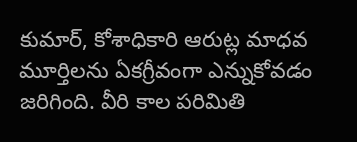కుమార్, కోశాధికారి ఆరుట్ల మాధవ మూర్తిలను ఏకగ్రీవంగా ఎన్నుకోవడం జరిగింది. వీరి కాల పరిమితి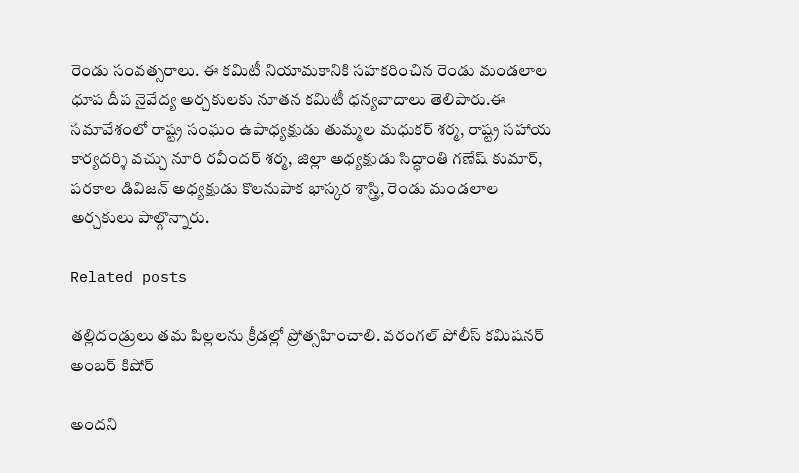రెండు సంవత్సరాలు. ఈ కమిటీ నియామకానికి సహకరించిన రెండు మండలాల ధూప దీప నైవేద్య అర్చకులకు నూతన కమిటీ ధన్యవాదాలు తెలిపారు.ఈ సమావేశంలో రాష్ట్ర సంఘం ఉపాధ్యక్షుడు తుమ్మల మధుకర్ శర్మ, రాష్ట్ర సహాయ కార్యదర్శి వచ్చు నూరి రవీందర్ శర్మ, జిల్లా అధ్యక్షుడు సిద్ధాంతి గణేష్ కుమార్, పరకాల డివిజన్ అధ్యక్షుడు కొలనుపాక భాస్కర శాస్త్రి, రెండు మండలాల అర్చకులు పాల్గొన్నారు.

Related posts

తల్లిదండ్రులు తమ పిల్లలను క్రీడల్లో ప్రోత్సహించాలి. వరంగల్‌ పోలీస్‌ కమిషనర్‌ అంబర్‌ కిషోర్‌

అందని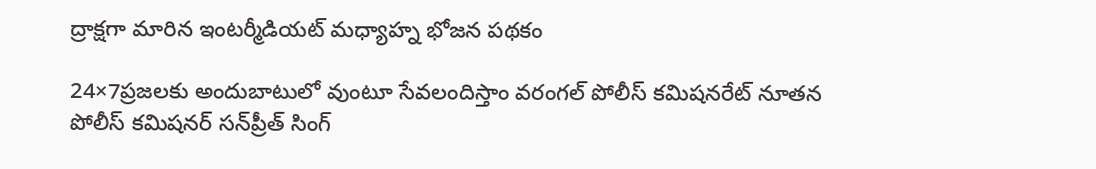ద్రాక్షగా మారిన ఇంటర్మీడియట్ మధ్యాహ్న భోజన పథకం

24×7ప్రజలకు అందుబాటులో వుంటూ సేవలందిస్తాం వరంగల్‌ పోలీస్‌ కమిషనరేట్‌ నూతన పోలీస్‌ కమిషనర్‌ సన్‌ప్రీత్‌ సింగ్‌